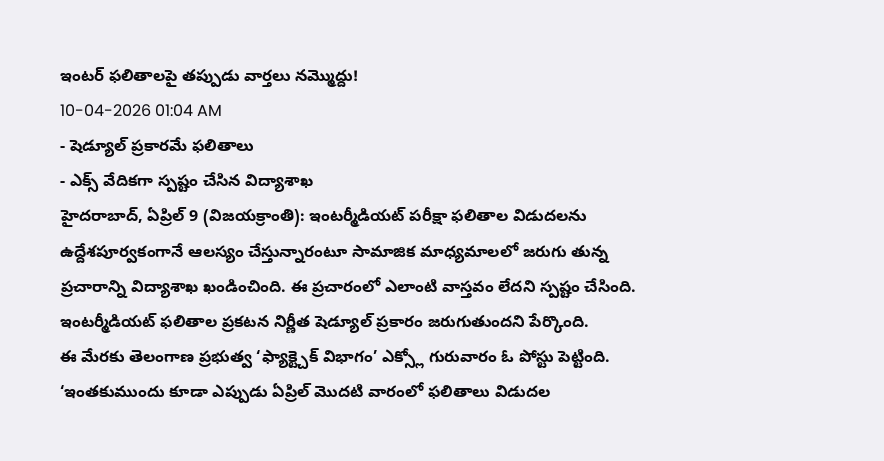ఇంటర్ ఫలితాలపై తప్పుడు వార్తలు నమ్మొద్దు!
10-04-2026 01:04 AM
- షెడ్యూల్ ప్రకారమే ఫలితాలు
- ఎక్స్ వేదికగా స్పష్టం చేసిన విద్యాశాఖ
హైదరాబాద్, ఏప్రిల్ 9 (విజయక్రాంతి): ఇంటర్మీడియట్ పరీక్షా ఫలితాల విడుదలను ఉద్దేశపూర్వకంగానే ఆలస్యం చేస్తున్నారంటూ సామాజిక మాధ్యమాలలో జరుగు తున్న ప్రచారాన్ని విద్యాశాఖ ఖండించింది. ఈ ప్రచారంలో ఎలాంటి వాస్తవం లేదని స్పష్టం చేసింది. ఇంటర్మీడియట్ ఫలితాల ప్రకటన నిర్ణీత షెడ్యూల్ ప్రకారం జరుగుతుందని పేర్కొంది.
ఈ మేరకు తెలంగాణ ప్రభుత్వ ‘ఫ్యాక్ట్చెక్ విభాగం’ ఎక్స్లో గురువారం ఓ పోస్టు పెట్టింది. ‘ఇంతకుముందు కూడా ఎప్పుడు ఏప్రిల్ మొదటి వారంలో ఫలితాలు విడుదల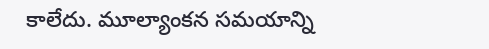కాలేదు. మూల్యాంకన సమయాన్ని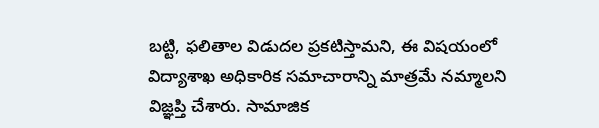బట్టి, ఫలితాల విడుదల ప్రకటిస్తామని, ఈ విషయంలో విద్యాశాఖ అధికారిక సమాచారాన్ని మాత్రమే నమ్మాలని విజ్ఞప్తి చేశారు. సామాజిక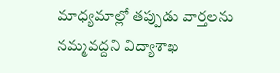మాధ్యమాల్లో తప్పుడు వార్తలను నమ్మవద్దని విద్యాశాఖ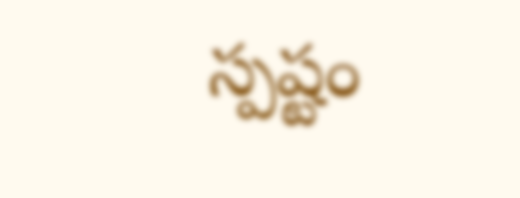స్పష్టం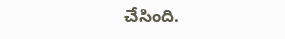చేసింది.